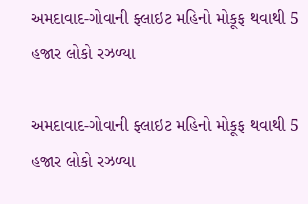અમદાવાદ-ગોવાની ફ્લાઇટ મહિનો મોકૂફ થવાથી 5 હજાર લોકો રઝળ્યા

અમદાવાદ-ગોવાની ફ્લાઇટ મહિનો મોકૂફ થવાથી 5 હજાર લોકો રઝળ્યા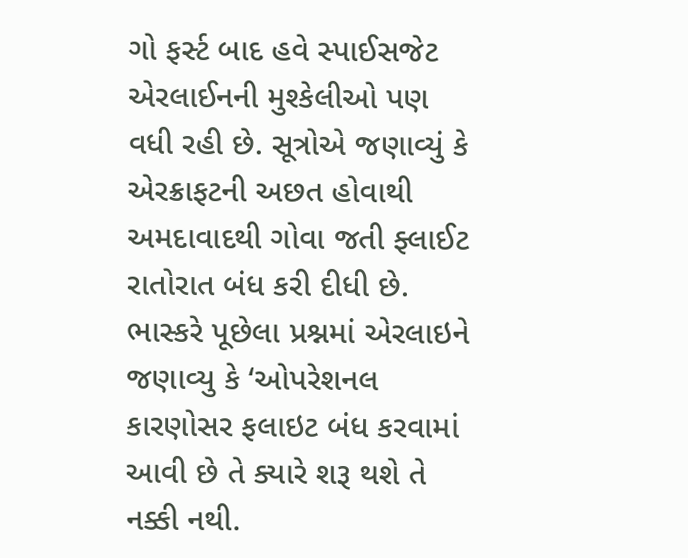ગો ફર્સ્ટ બાદ હવે સ્પાઈસજેટ એરલાઈનની મુશ્કેલીઓ પણ વધી રહી છે. સૂત્રોએ જણાવ્યું કે એરક્રાફટની અછત હોવાથી અમદાવાદથી ગોવા જતી ફ્લાઈટ રાતોરાત બંધ કરી દીધી છે. ભાસ્કરે પૂછેલા પ્રશ્નમાં એરલાઇને જણાવ્યુ કે ‘ઓપરેશનલ કારણોસર ફલાઇટ બંધ કરવામાં આવી છે તે ક્યારે શરૂ થશે તે નક્કી નથી.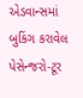એડવાન્સમાં બુકિંગ કરાવેલ પેસેન્જરો-ટૂર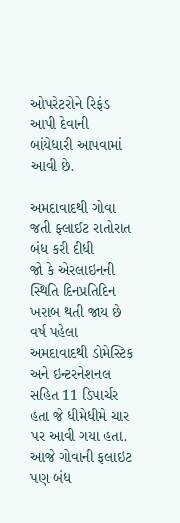ઓપરેટરોને રિફંડ આપી દેવાની બાંયેધારી આપવામાં આવી છે.

અમદાવાદથી ગોવા જતી ફ્લાઈટ રાતોરાત બંધ કરી દીધી
જો કે એરલાઇનની સ્થિતિ દિનપ્રતિદિન ખરાબ થતી જાય છે વર્ષ પહેલા અમદાવાદથી ડોમેસ્ટિક અને ઇન્ટરનેશનલ સહિત 11 ડિપાર્ચર હતા જે ધીમેધીમે ચાર પર આવી ગયા હતા. આજે ગોવાની ફલાઇટ પણ બંધ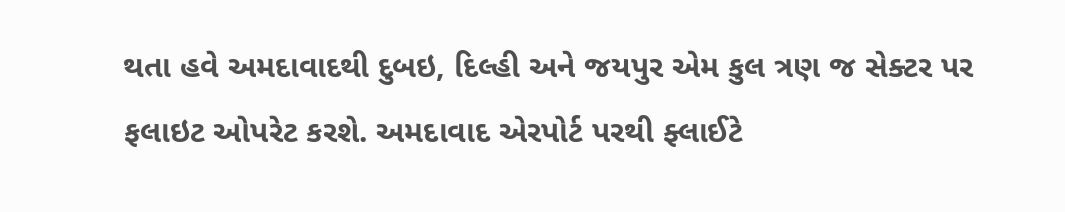થતા હવે અમદાવાદથી દુબઇ, દિલ્હી અને જયપુર એમ કુલ ત્રણ જ સેક્ટર પર ફલાઇટ ઓપરેટ કરશે. અમદાવાદ એરપોર્ટ પરથી ફ્લાઈટે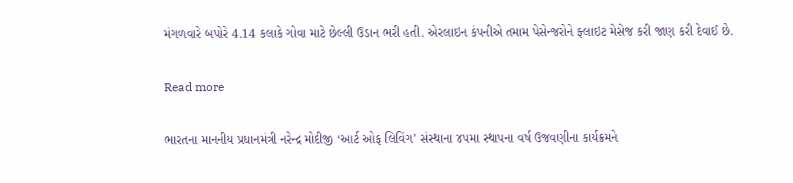મંગળવારે બપોરે 4.14 કલાકે ગોવા માટે છેલ્લી ઉડાન ભરી હતી. એરલાઇન કંપનીએ તમામ પેસેન્જરોને ફ્લાઇટ મેસેજ કરી જાણ કરી દેવાઈ છે.

Read more

ભારતના માનનીય પ્રધાનમંત્રી નરેન્દ્ર મોદીજી ‘આર્ટ ઓફ લિવિંગ’ સંસ્થાના ૪૫મા સ્થાપના વર્ષ ઉજવણીના કાર્યક્રમને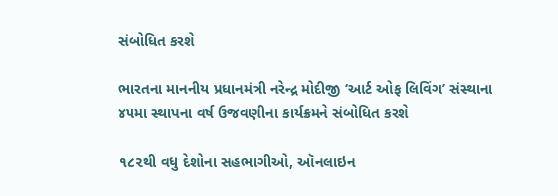સંબોધિત કરશે

ભારતના માનનીય પ્રધાનમંત્રી નરેન્દ્ર મોદીજી ‘આર્ટ ઓફ લિવિંગ’ સંસ્થાના ૪૫મા સ્થાપના વર્ષ ઉજવણીના કાર્યક્રમને સંબોધિત કરશે

૧૮૨થી વધુ દેશોના સહભાગીઓ, ઑનલાઇન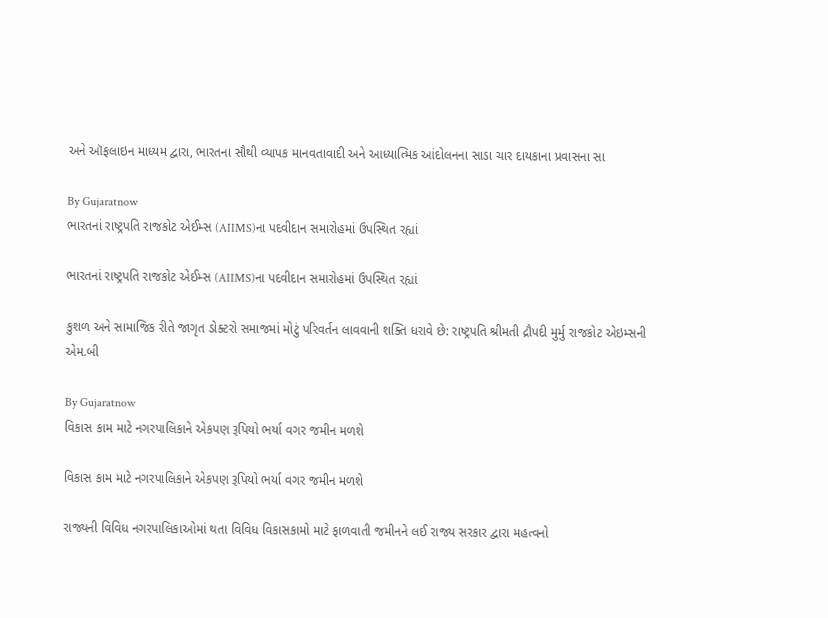અને ઑફલાઇન માધ્યમ દ્વારા, ભારતના સૌથી વ્યાપક માનવતાવાદી અને આધ્યાત્મિક આંદોલનના સાડા ચાર દાયકાના પ્રવાસના સા

By Gujaratnow
ભારતનાં રાષ્ટ્રપતિ રાજકોટ એઈમ્સ (AIIMS)ના પદવીદાન સમારોહમાં ઉપસ્થિત રહ્યાં

ભારતનાં રાષ્ટ્રપતિ રાજકોટ એઈમ્સ (AIIMS)ના પદવીદાન સમારોહમાં ઉપસ્થિત રહ્યાં

કુશળ અને સામાજિક રીતે જાગૃત ડોક્ટરો સમાજમાં મોટું પરિવર્તન લાવવાની શક્તિ ધરાવે છે: રાષ્ટ્રપતિ શ્રીમતી દ્રૌપદી મુર્મુ રાજકોટ એઇમ્સની એમ.બી

By Gujaratnow
વિકાસ કામ માટે નગરપાલિકાને એકપણ રૂપિયો ભર્યા વગર જમીન મળશે

વિકાસ કામ માટે નગરપાલિકાને એકપણ રૂપિયો ભર્યા વગર જમીન મળશે

રાજ્યની વિવિધ નગરપાલિકાઓમાં થતા વિવિધ વિકાસકામો માટે ફાળવાતી જમીનને લઈ રાજ્ય સરકાર દ્વારા મહત્વનો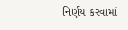નિર્ણય કરવામાં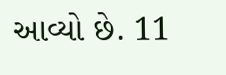આવ્યો છે. 11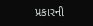પ્રકારની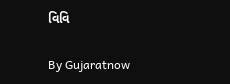વિવિ

By Gujaratnow